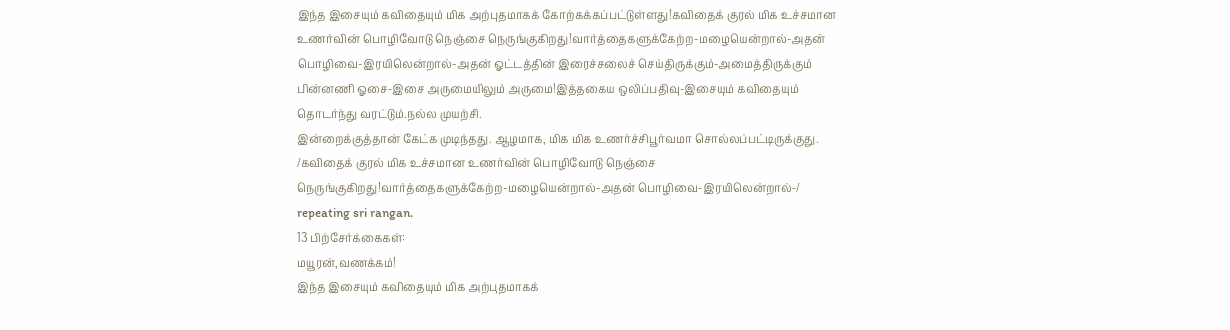இந்த இசையும் கவிதையும் மிக அற்புதமாகக் கோற்கக்கப்பட்டுள்ளது!கவிதைக் குரல் மிக உச்சமான உணர்வின் பொழிவோடு நெஞ்சை நெருங்குகிறது!வார்த்தைகளுக்கேற்ற-மழையென்றால்-அதன் பொழிவை-இரயிலென்றால்-அதன் ஓட்டத்தின் இரைச்சலைச் செய்திருக்கும்-அமைத்திருக்கும் பின்னணி ஓசை-இசை அருமையிலும் அருமை!இத்தகைய ஒலிப்பதிவு-இசையும் கவிதையும் தொடர்ந்து வரட்டும்.நல்ல முயற்சி.
இன்றைக்குத்தான் கேட்க முடிந்தது. ஆழமாக, மிக மிக உணர்ச்சிபூர்வமா சொல்லப்பட்டிருக்குது. /கவிதைக் குரல் மிக உச்சமான உணர்வின் பொழிவோடு நெஞ்சை நெருங்குகிறது!வார்த்தைகளுக்கேற்ற-மழையென்றால்-அதன் பொழிவை-இரயிலென்றால்-/ repeating sri rangan.
13 பிற்சேர்க்கைகள்:
மயூரன்,வணக்கம்!
இந்த இசையும் கவிதையும் மிக அற்புதமாகக்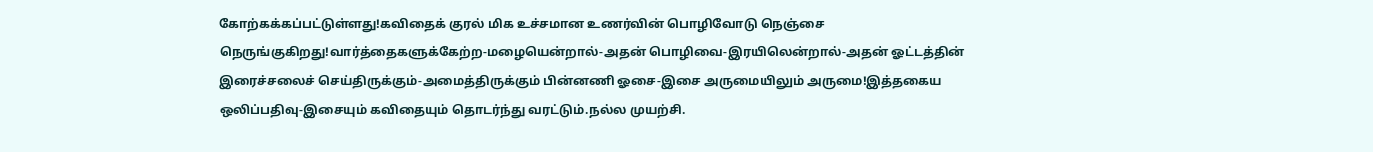கோற்கக்கப்பட்டுள்ளது!கவிதைக் குரல் மிக உச்சமான உணர்வின் பொழிவோடு நெஞ்சை நெருங்குகிறது!வார்த்தைகளுக்கேற்ற-மழையென்றால்-அதன் பொழிவை-இரயிலென்றால்-அதன் ஓட்டத்தின் இரைச்சலைச் செய்திருக்கும்-அமைத்திருக்கும் பின்னணி ஓசை-இசை அருமையிலும் அருமை!இத்தகைய ஒலிப்பதிவு-இசையும் கவிதையும் தொடர்ந்து வரட்டும்.நல்ல முயற்சி.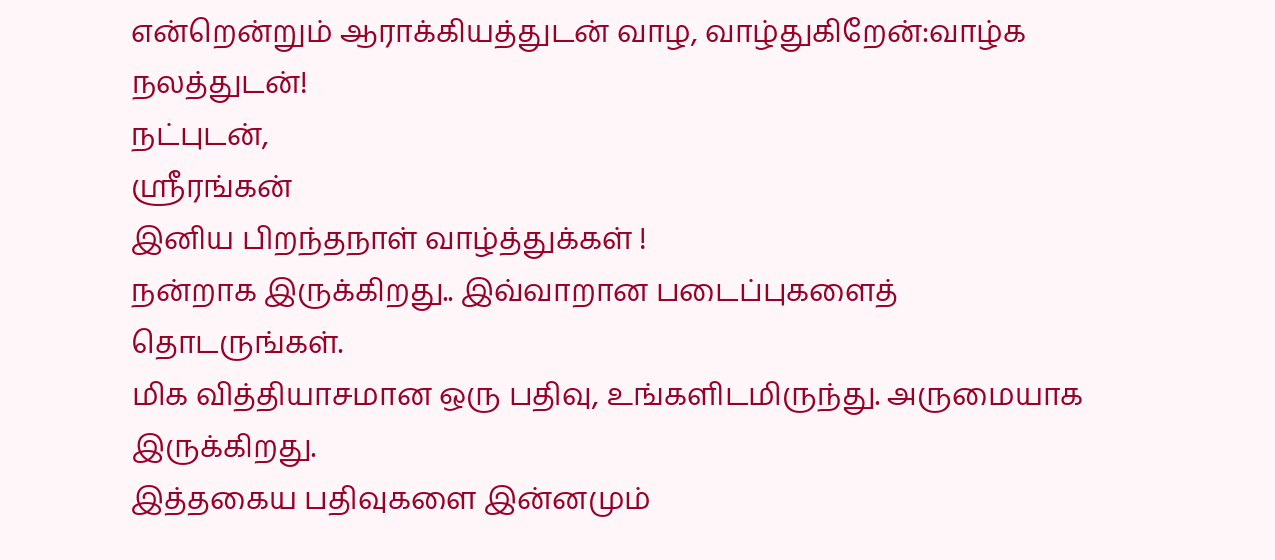என்றென்றும் ஆராக்கியத்துடன் வாழ, வாழ்துகிறேன்:வாழ்க நலத்துடன்!
நட்புடன்,
ஸ்ரீரங்கன்
இனிய பிறந்தநாள் வாழ்த்துக்கள் !
நன்றாக இருக்கிறது.. இவ்வாறான படைப்புகளைத் தொடருங்கள்.
மிக வித்தியாசமான ஒரு பதிவு, உங்களிடமிருந்து. அருமையாக இருக்கிறது.
இத்தகைய பதிவுகளை இன்னமும்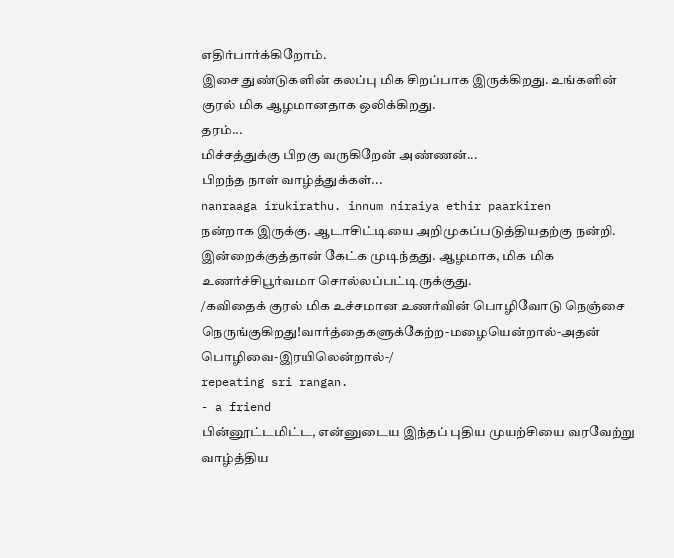எதிர்பார்க்கிறோம்.
இசை துண்டுகளின் கலப்பு மிக சிறப்பாக இருக்கிறது. உங்களின் குரல் மிக ஆழமானதாக ஒலிக்கிறது.
தரம்...
மிச்சத்துக்கு பிறகு வருகிறேன் அண்ணன்...
பிறந்த நாள் வாழ்த்துக்கள்...
nanraaga irukirathu. innum niraiya ethir paarkiren
நன்றாக இருக்கு. ஆடாசிட்டியை அறிமுகப்படுத்தியதற்கு நன்றி.
இன்றைக்குத்தான் கேட்க முடிந்தது. ஆழமாக, மிக மிக உணர்ச்சிபூர்வமா சொல்லப்பட்டிருக்குது.
/கவிதைக் குரல் மிக உச்சமான உணர்வின் பொழிவோடு நெஞ்சை நெருங்குகிறது!வார்த்தைகளுக்கேற்ற-மழையென்றால்-அதன் பொழிவை-இரயிலென்றால்-/
repeating sri rangan.
- a friend
பின்னூட்டமிட்ட, என்னுடைய இந்தப் புதிய முயற்சியை வரவேற்று வாழ்த்திய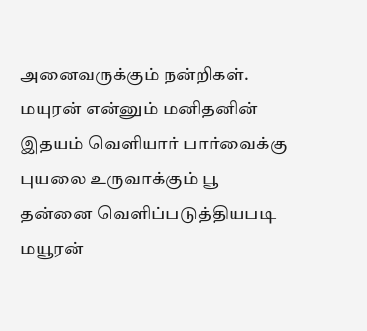அனைவருக்கும் நன்றிகள்.
மயுரன் என்னும் மனிதனின்
இதயம் வெளியார் பார்வைக்கு
புயலை உருவாக்கும் பூ
தன்னை வெளிப்படுத்தியபடி
மயூரன்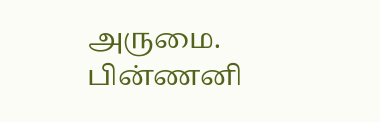அருமை. பின்ணனி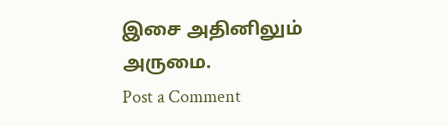இசை அதினிலும் அருமை.
Post a Comment